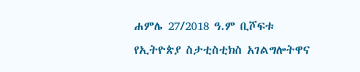ሐምሌ 27/2018 ዓ.ም ቢሾፍቱ
የኢትዮጵያ ስታቲስቲክስ አገልግሎትዋና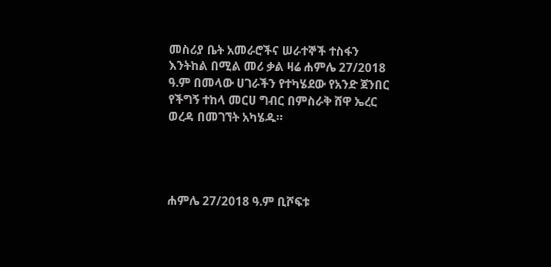መስሪያ ቤት አመራሮችና ሠራተኞች ተስፋን እንትከል በሚል መሪ ቃል ዛሬ ሐምሌ 27/2018 ዓ.ም በመላው ሀገራችን የተካሄደው የአንድ ጀንበር የችግኝ ተከላ መርሀ ግብር በምስራቅ ሸዋ ኤረር ወረዳ በመገኘት አካሄዱ።




ሐምሌ 27/2018 ዓ.ም ቢሾፍቱ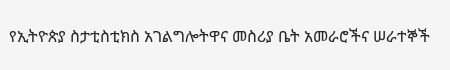የኢትዮጵያ ስታቲስቲክስ አገልግሎትዋና መስሪያ ቤት አመራሮችና ሠራተኞች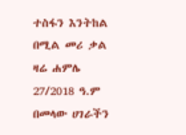ተስፋን እንትከል በሚል መሪ ቃል ዛሬ ሐምሌ 27/2018 ዓ.ም በመላው ሀገራችን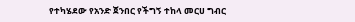የተካሄደው የአንድ ጀንበር የችግኝ ተከላ መርሀ ግብር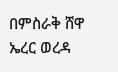በምስራቅ ሸዋ ኤረር ወረዳ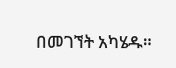በመገኘት አካሄዱ።